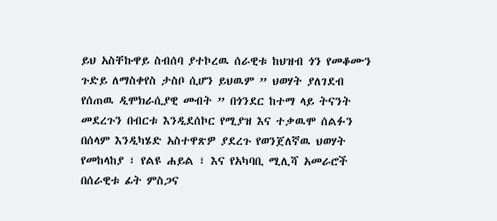ይህ አስቸኩዋይ ስብሰባ ያተኮረዉ ሰራዊቱ ከህዝብ ጎን የመቆሙን ጉድይ ለማስቀየስ ታስቦ ሲሆን ይህዉም ” ህወሃት ያለገደብ የሰጠዉ ዲሞክራሲያዊ መብት ” በጎንደር ከተማ ላይ ትናንት መደረጉን በብርቱ እንዲደሰኮር የሚያዝ እና ተቃዉሞ ሰልፉን በሰላም እንዲካሄድ አስተዋጽዎ ያደረጉ የወንጀለኛዉ ህወሃት የመከላከያ ፣ የልዩ ሐይል ፣ እና የአካባቢ ሚሊሻ አመራሮች በሰራዊቱ ፊት ምስጋና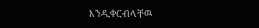እንዲቀርብላቸዉ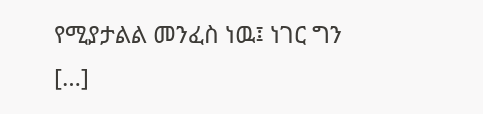የሚያታልል መንፈስ ነዉ፤ ነገር ግን […]